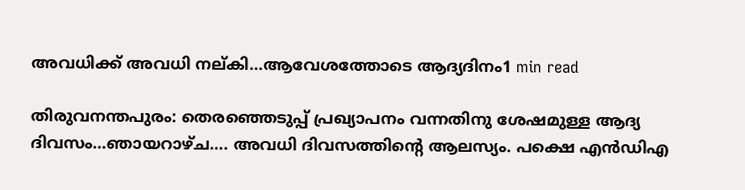അവധിക്ക് അവധി നല്കി…ആവേശത്തോടെ ആദ്യദിനം1 min read

തിരുവനന്തപുരം: തെരഞ്ഞെടുപ്പ് പ്രഖ്യാപനം വന്നതിനു ശേഷമുള്ള ആദ്യ ദിവസം…ഞായറാഴ്ച…. അവധി ദിവസത്തിന്റെ ആലസ്യം. പക്ഷെ എന്‍ഡിഎ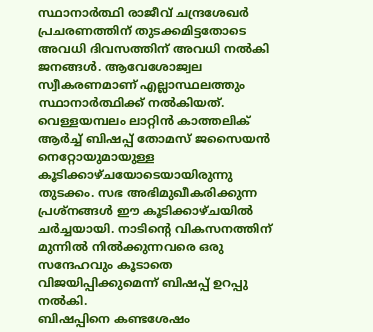സ്ഥാനാര്‍ത്ഥി രാജീവ് ചന്ദ്രശേഖര്‍ പ്രചരണത്തിന് തുടക്കമിട്ടതോടെ അവധി ദിവസത്തിന് അവധി നല്‍കി ജനങ്ങള്‍. ആവേശോജ്വല സ്വീകരണമാണ് എല്ലാസ്ഥലത്തും സ്ഥാനാര്‍ത്ഥിക്ക് നല്‍കിയത്. വെള്ളയമ്പലം ലാറ്റിന്‍ കാത്തലിക് ആര്‍ച്ച് ബിഷപ്പ് തോമസ് ജസൈയന്‍ നെറ്റോയുമായുള്ള കൂടിക്കാഴ്ചയോടെയായിരുന്നു തുടക്കം. സഭ അഭിമുഖീകരിക്കുന്ന പ്രശ്‌നങ്ങള്‍ ഈ കൂടിക്കാഴ്ചയില്‍ ചര്‍ച്ചയായി. നാടിന്റെ വികസനത്തിന് മുന്നില്‍ നില്‍ക്കുന്നവരെ ഒരു സന്ദേഹവും കൂടാതെ വിജയിപ്പിക്കുമെന്ന് ബിഷപ്പ് ഉറപ്പു നല്‍കി.
ബിഷപ്പിനെ കണ്ടശേഷം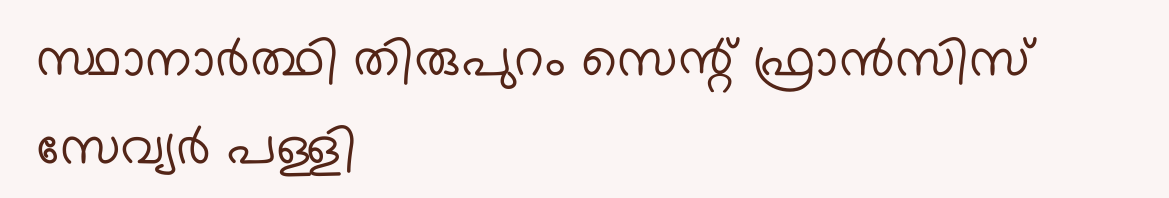സ്ഥാനാര്‍ത്ഥി തിരുപുറം സെന്റ് ഫ്രാന്‍സിസ് സേവ്യര്‍ പള്ളി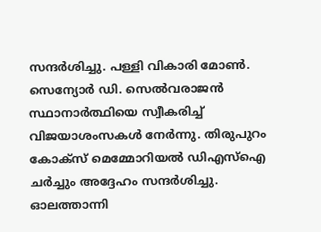സന്ദര്‍ശിച്ചു. പള്ളി വികാരി മോണ്‍. സെന്യോര്‍ ഡി. സെല്‍വരാജന്‍ സ്ഥാനാര്‍ത്ഥിയെ സ്വീകരിച്ച് വിജയാശംസകള്‍ നേര്‍ന്നു. തിരുപുറം കോക്‌സ് മെമ്മോറിയല്‍ ഡിഎസ്‌ഐ ചര്‍ച്ചും അദ്ദേഹം സന്ദര്‍ശിച്ചു. ഓലത്താന്നി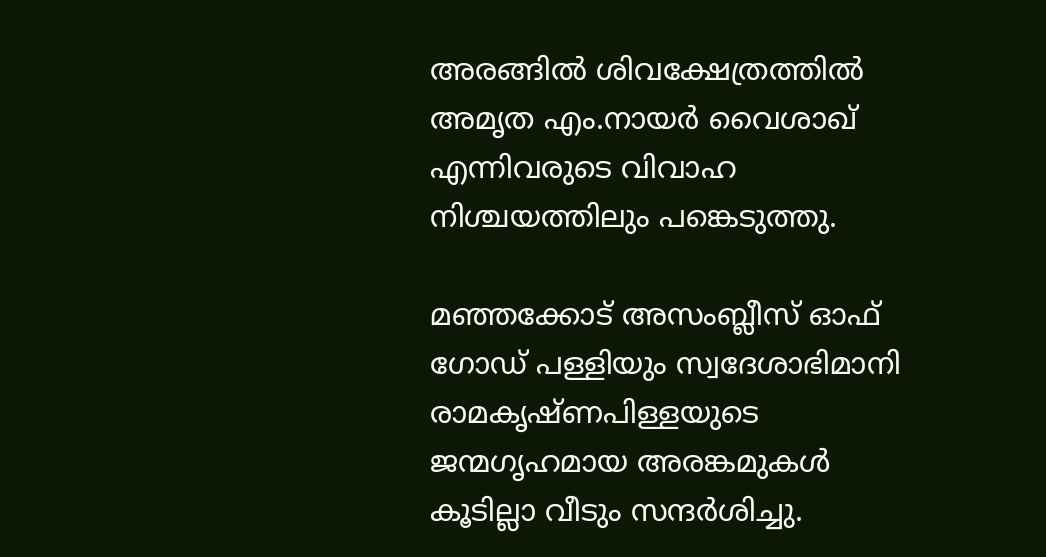അരങ്ങില്‍ ശിവക്ഷേത്രത്തില്‍ അമൃത എം.നായര്‍ വൈശാഖ് എന്നിവരുടെ വിവാഹ നിശ്ചയത്തിലും പങ്കെടുത്തു.

മഞ്ഞക്കോട് അസംബ്ലീസ് ഓഫ് ഗോഡ് പള്ളിയും സ്വദേശാഭിമാനി രാമകൃഷ്ണപിള്ളയുടെ ജന്മഗൃഹമായ അരങ്കമുകള്‍ കൂടില്ലാ വീടും സന്ദര്‍ശിച്ചു.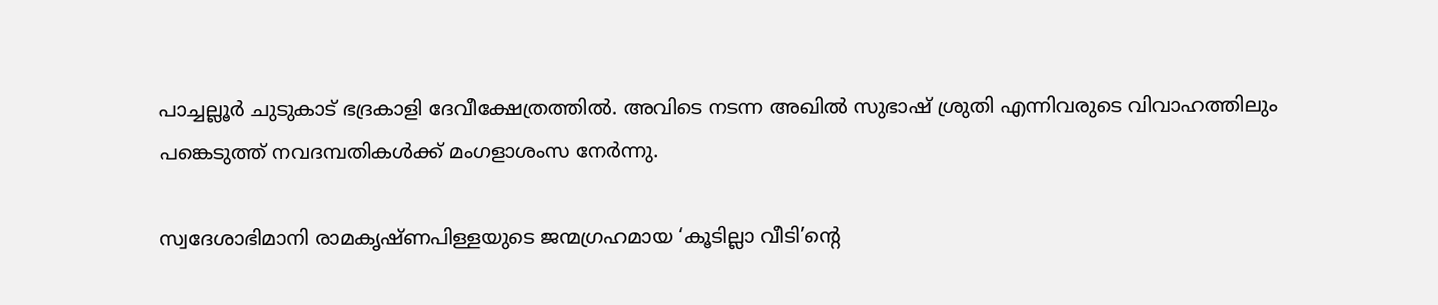പാച്ചല്ലൂര്‍ ചുടുകാട് ഭദ്രകാളി ദേവീക്ഷേത്രത്തില്‍. അവിടെ നടന്ന അഖില്‍ സുഭാഷ് ശ്രുതി എന്നിവരുടെ വിവാഹത്തിലും പങ്കെടുത്ത് നവദമ്പതികള്‍ക്ക് മംഗളാശംസ നേര്‍ന്നു.

സ്വദേശാഭിമാനി രാമകൃഷ്ണപിള്ളയുടെ ജന്മഗ്രഹമായ ‘കൂടില്ലാ വീടി’ന്റെ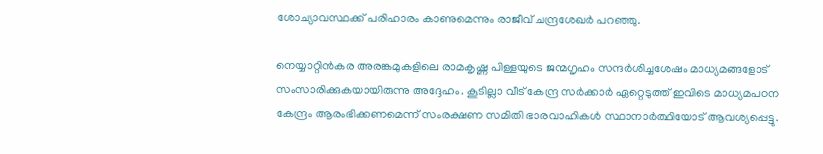ശോച്യാവസ്ഥക്ക് പരിഹാരം കാണുമെന്നും രാജീവ് ചന്ദ്രശേഖര്‍ പറഞ്ഞു.

നെയ്യാറ്റിന്‍കര അരങ്കമുകളിലെ രാമകൃഷ്ണ പിള്ളയുടെ ജന്മഗൃഹം സന്ദര്‍ശിച്ചശേഷം മാധ്യമങ്ങളോട് സംസാരിക്കുകയായിരുന്നു അദ്ദേഹം. കൂടില്ലാ വീട് കേന്ദ്ര സര്‍ക്കാര്‍ ഏറ്റെടുത്ത് ഇവിടെ മാധ്യമപഠന കേന്ദ്രം ആരംഭിക്കണമെന്ന് സംരക്ഷണ സമിതി ഭാരവാഹികള്‍ സ്ഥാനാര്‍ത്ഥിയോട് ആവശ്യപ്പെട്ടു.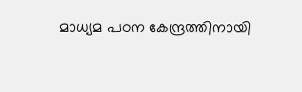മാധ്യമ പഠന കേന്ദ്രത്തിനായി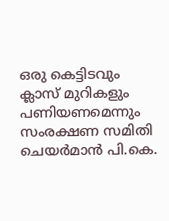ഒരു കെട്ടിടവും ക്ലാസ് മുറികളും പണിയണമെന്നും സംരക്ഷണ സമിതി ചെയര്‍മാന്‍ പി.കെ.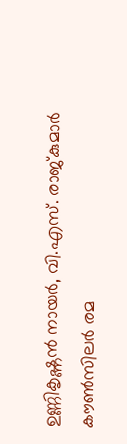ഉണ്ണികൃഷ്ണന്‍ നായര്‍, വി.എസ്. രാജ്കുമാര്‍ കൗണ്‍സിലര്‍ രമ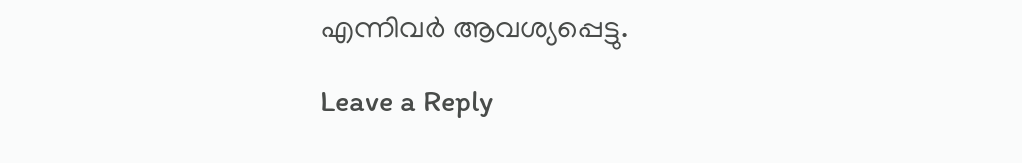എന്നിവര്‍ ആവശ്യപ്പെട്ടു.

Leave a Reply